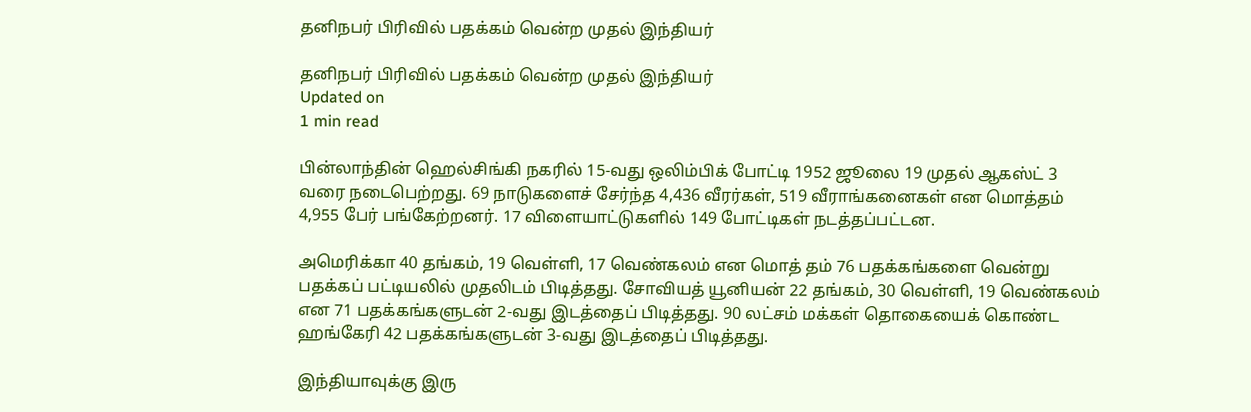தனிநபர் பிரிவில் பதக்கம் வென்ற முதல் இந்தியர்

தனிநபர் பிரிவில் பதக்கம் வென்ற முதல் இந்தியர்
Updated on
1 min read

பின்லாந்தின் ஹெல்சிங்கி நகரில் 15-வது ஒலிம்பிக் போட்டி 1952 ஜூலை 19 முதல் ஆகஸ்ட் 3 வரை நடைபெற்றது. 69 நாடுகளைச் சேர்ந்த 4,436 வீரர்கள், 519 வீராங்கனைகள் என மொத்தம் 4,955 பேர் பங்கேற்றனர். 17 விளையாட்டுகளில் 149 போட்டிகள் நடத்தப்பட்டன.

அமெரிக்கா 40 தங்கம், 19 வெள்ளி, 17 வெண்கலம் என மொத் தம் 76 பதக்கங்களை வென்று பதக்கப் பட்டியலில் முதலிடம் பிடித்தது. சோவியத் யூனியன் 22 தங்கம், 30 வெள்ளி, 19 வெண்கலம் என 71 பதக்கங்களுடன் 2-வது இடத்தைப் பிடித்தது. 90 லட்சம் மக்கள் தொகையைக் கொண்ட ஹங்கேரி 42 பதக்கங்களுடன் 3-வது இடத்தைப் பிடித்தது.

இந்தியாவுக்கு இரு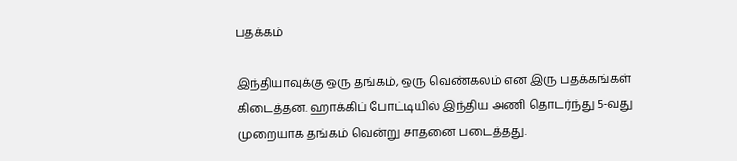பதக்கம்

இந்தியாவுக்கு ஒரு தங்கம், ஒரு வெண்கலம் என இரு பதக்கங்கள் கிடைத்தன. ஹாக்கிப் போட்டியில் இந்திய அணி தொடர்ந்து 5-வது முறையாக தங்கம் வென்று சாதனை படைத்தது.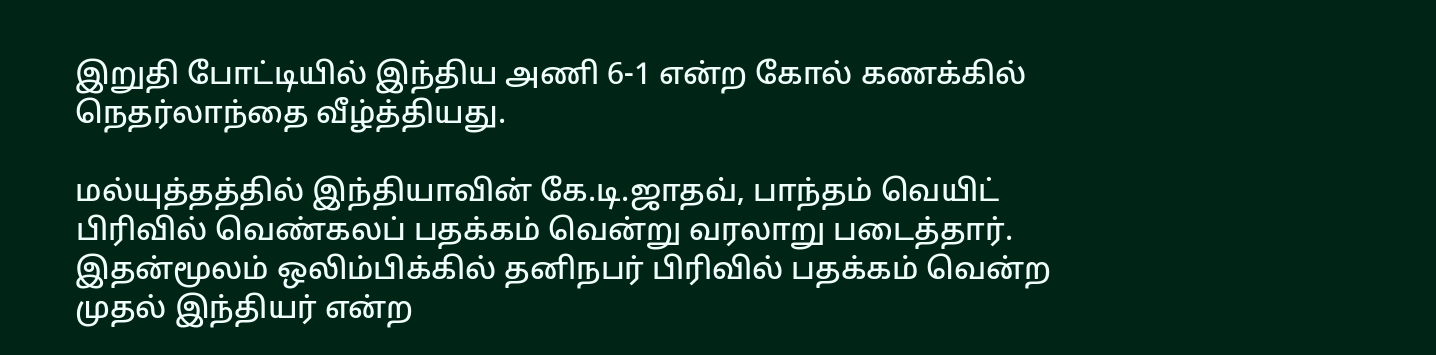இறுதி போட்டியில் இந்திய அணி 6-1 என்ற கோல் கணக்கில் நெதர்லாந்தை வீழ்த்தியது.

மல்யுத்தத்தில் இந்தியாவின் கே.டி.ஜாதவ், பாந்தம் வெயிட் பிரிவில் வெண்கலப் பதக்கம் வென்று வரலாறு படைத்தார். இதன்மூலம் ஒலிம்பிக்கில் தனிநபர் பிரிவில் பதக்கம் வென்ற முதல் இந்தியர் என்ற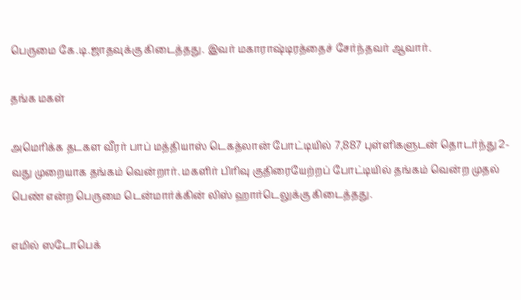பெருமை கே.டி.ஜாதவுக்கு கிடைத்தது. இவர் மகாராஷ்டிரத்தைச் சேர்ந்தவர் ஆவார்.

தங்க மகள்

அமெரிக்க தடகள வீரர் பாப் மத்தியாஸ் டெகத்லான் போட்டியில் 7,887 புள்ளிகளுடன் தொடர்ந்து 2-வது முறையாக தங்கம் வென்றார். மகளிர் பிரிவு குதிரையேற்றப் போட்டியில் தங்கம் வென்ற முதல் பெண் என்ற பெருமை டென்மார்க்கின் லிஸ் ஹார்டெலுக்கு கிடைத்தது.

எமில் ஸடோபெக்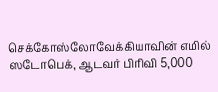செக்கோஸ்லோவேக்கியாவின் எமில் ஸடோபெக், ஆடவர் பிரிவி 5,000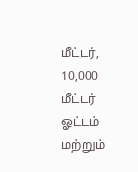மீட்டர், 10,000 மீட்டர் ஓட்டம் மற்றும்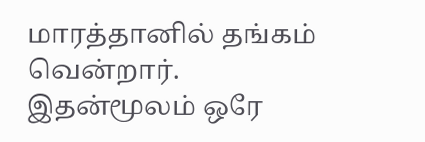மாரத்தானில் தங்கம் வென்றார். இதன்மூலம் ஒரே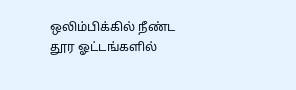ஒலிம்பிக்கில் நீண்ட தூர ஓட்டங்களில்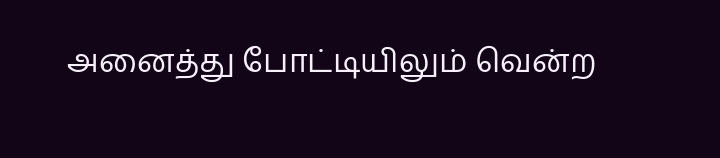அனைத்து போட்டியிலும் வென்ற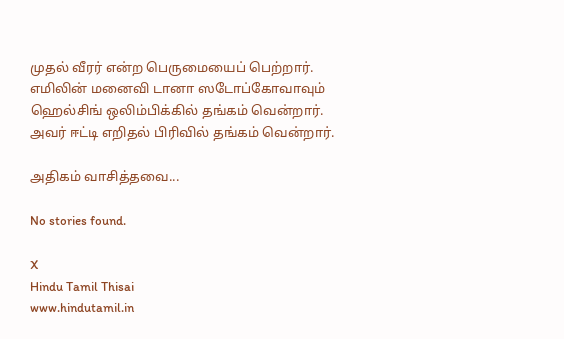முதல் வீரர் என்ற பெருமையைப் பெற்றார். எமிலின் மனைவி டானா ஸடோப்கோவாவும் ஹெல்சிங் ஒலிம்பிக்கில் தங்கம் வென்றார். அவர் ஈட்டி எறிதல் பிரிவில் தங்கம் வென்றார்.

அதிகம் வாசித்தவை...

No stories found.

X
Hindu Tamil Thisai
www.hindutamil.in